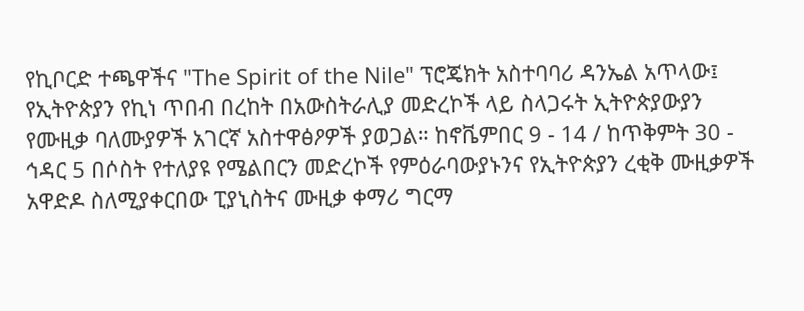የኪቦርድ ተጫዋችና "The Spirit of the Nile" ፕሮጄክት አስተባባሪ ዳንኤል አጥላው፤ የኢትዮጵያን የኪነ ጥበብ በረከት በአውስትራሊያ መድረኮች ላይ ስላጋሩት ኢትዮጵያውያን የሙዚቃ ባለሙያዎች አገርኛ አስተዋፅዖዎች ያወጋል። ከኖቬምበር 9 - 14 / ከጥቅምት 30 - ኅዳር 5 በሶስት የተለያዩ የሜልበርን መድረኮች የምዕራባውያኑንና የኢትዮጵያን ረቂቅ ሙዚቃዎች አዋድዶ ስለሚያቀርበው ፒያኒስትና ሙዚቃ ቀማሪ ግርማ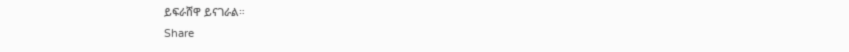ይፍራሸዋ ይናገራል።
Share